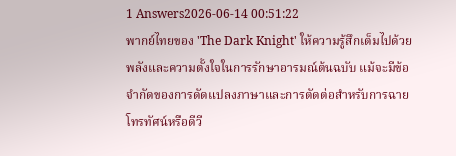1 Answers2026-06-14 00:51:22
พากย์ไทยของ 'The Dark Knight' ให้ความรู้สึกเต็มไปด้วยพลังและความตั้งใจในการรักษาอารมณ์ต้นฉบับ แม้จะมีข้อจำกัดของการดัดแปลงภาษาและการตัดต่อสำหรับการฉายโทรทัศน์หรือดีวี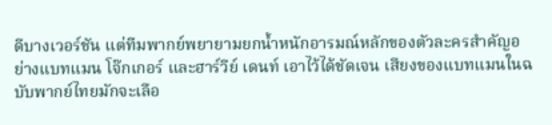ดีบางเวอร์ชัน แต่ทีมพากย์พยายามยกน้ำหนักอารมณ์หลักของตัวละครสำคัญอย่างแบทแมน โจ๊กเกอร์ และฮาร์วีย์ เดนท์ เอาไว้ได้ชัดเจน เสียงของแบทแมนในฉบับพากย์ไทยมักจะเลือ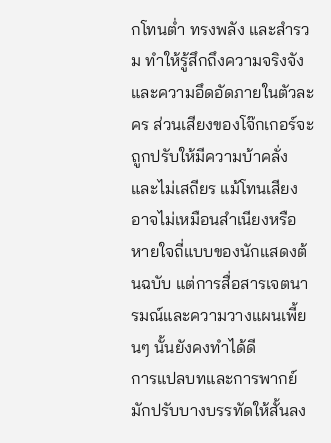กโทนต่ำ ทรงพลัง และสำรวม ทำให้รู้สึกถึงความจริงจังและความอึดอัดภายในตัวละคร ส่วนเสียงของโจ๊กเกอร์จะถูกปรับให้มีความบ้าคลั่งและไม่เสถียร แม้โทนเสียงอาจไม่เหมือนสำเนียงหรือหายใจถี่แบบของนักแสดงต้นฉบับ แต่การสื่อสารเจตนารมณ์และความวางแผนเพี้ยนๆ นั้นยังคงทำได้ดี
การแปลบทและการพากย์มักปรับบางบรรทัดให้สั้นลง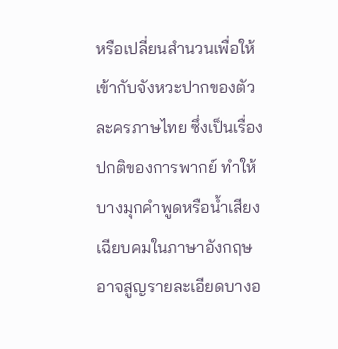หรือเปลี่ยนสำนวนเพื่อให้เข้ากับจังหวะปากของตัวละครภาษไทย ซึ่งเป็นเรื่องปกติของการพากย์ ทำให้บางมุกคำพูดหรือน้ำเสียงเฉียบคมในภาษาอังกฤษอาจสูญรายละเอียดบางอ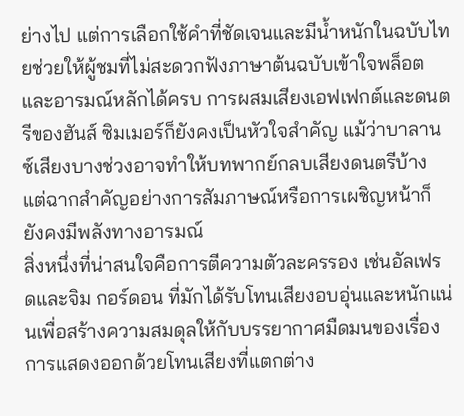ย่างไป แต่การเลือกใช้คำที่ชัดเจนและมีน้ำหนักในฉบับไทยช่วยให้ผู้ชมที่ไม่สะดวกฟังภาษาต้นฉบับเข้าใจพล็อตและอารมณ์หลักได้ครบ การผสมเสียงเอฟเฟกต์และดนตรีของฮันส์ ซิมเมอร์ก็ยังคงเป็นหัวใจสำคัญ แม้ว่าบาลานซ์เสียงบางช่วงอาจทำให้บทพากย์กลบเสียงดนตรีบ้าง แต่ฉากสำคัญอย่างการสัมภาษณ์หรือการเผชิญหน้าก็ยังคงมีพลังทางอารมณ์
สิ่งหนึ่งที่น่าสนใจคือการตีความตัวละครรอง เช่นอัลเฟรดและจิม กอร์ดอน ที่มักได้รับโทนเสียงอบอุ่นและหนักแน่นเพื่อสร้างความสมดุลให้กับบรรยากาศมืดมนของเรื่อง การแสดงออกด้วยโทนเสียงที่แตกต่าง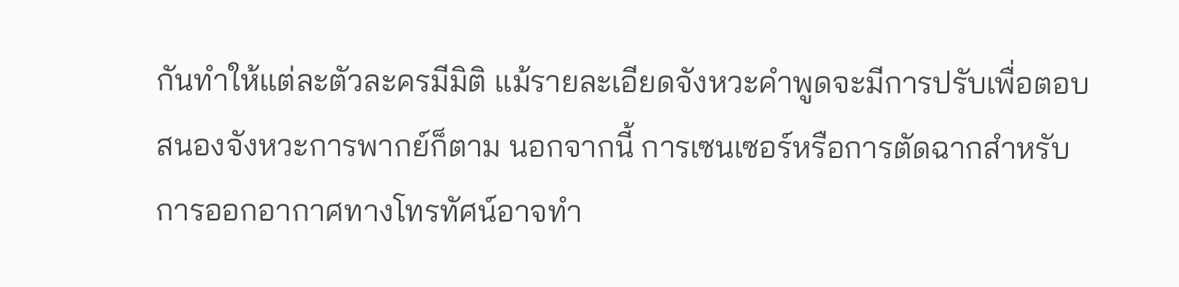กันทำให้แต่ละตัวละครมีมิติ แม้รายละเอียดจังหวะคำพูดจะมีการปรับเพื่อตอบสนองจังหวะการพากย์ก็ตาม นอกจากนี้ การเซนเซอร์หรือการตัดฉากสำหรับการออกอากาศทางโทรทัศน์อาจทำ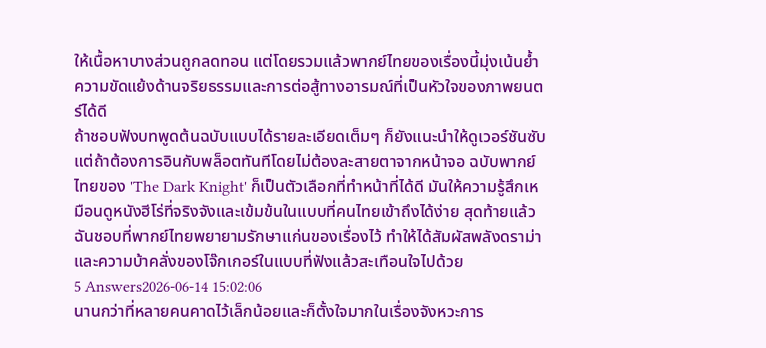ให้เนื้อหาบางส่วนถูกลดทอน แต่โดยรวมแล้วพากย์ไทยของเรื่องนี้มุ่งเน้นย้ำความขัดแย้งด้านจริยธรรมและการต่อสู้ทางอารมณ์ที่เป็นหัวใจของภาพยนตร์ได้ดี
ถ้าชอบฟังบทพูดต้นฉบับแบบได้รายละเอียดเต็มๆ ก็ยังแนะนำให้ดูเวอร์ชันซับ แต่ถ้าต้องการอินกับพล็อตทันทีโดยไม่ต้องละสายตาจากหน้าจอ ฉบับพากย์ไทยของ 'The Dark Knight' ก็เป็นตัวเลือกที่ทำหน้าที่ได้ดี มันให้ความรู้สึกเหมือนดูหนังฮีโร่ที่จริงจังและเข้มข้นในแบบที่คนไทยเข้าถึงได้ง่าย สุดท้ายแล้วฉันชอบที่พากย์ไทยพยายามรักษาแก่นของเรื่องไว้ ทำให้ได้สัมผัสพลังดราม่าและความบ้าคลั่งของโจ๊กเกอร์ในแบบที่ฟังแล้วสะเทือนใจไปด้วย
5 Answers2026-06-14 15:02:06
นานกว่าที่หลายคนคาดไว้เล็กน้อยและก็ตั้งใจมากในเรื่องจังหวะการ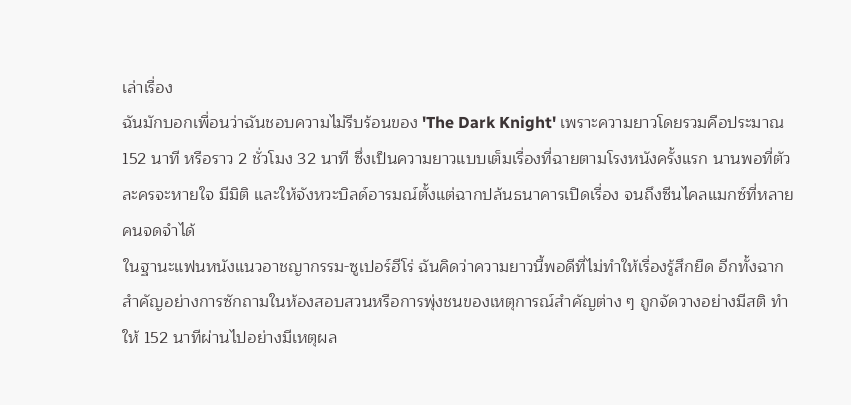เล่าเรื่อง
ฉันมักบอกเพื่อนว่าฉันชอบความไม่รีบร้อนของ 'The Dark Knight' เพราะความยาวโดยรวมคือประมาณ 152 นาที หรือราว 2 ชั่วโมง 32 นาที ซึ่งเป็นความยาวแบบเต็มเรื่องที่ฉายตามโรงหนังครั้งแรก นานพอที่ตัวละครจะหายใจ มีมิติ และให้จังหวะบิลด์อารมณ์ตั้งแต่ฉากปล้นธนาคารเปิดเรื่อง จนถึงซีนไคลแมกซ์ที่หลายคนจดจำได้
ในฐานะแฟนหนังแนวอาชญากรรม-ซูเปอร์ฮีโร่ ฉันคิดว่าความยาวนี้พอดีที่ไม่ทำให้เรื่องรู้สึกยืด อีกทั้งฉากสำคัญอย่างการซักถามในห้องสอบสวนหรือการพุ่งชนของเหตุการณ์สำคัญต่าง ๆ ถูกจัดวางอย่างมีสติ ทำให้ 152 นาทีผ่านไปอย่างมีเหตุผล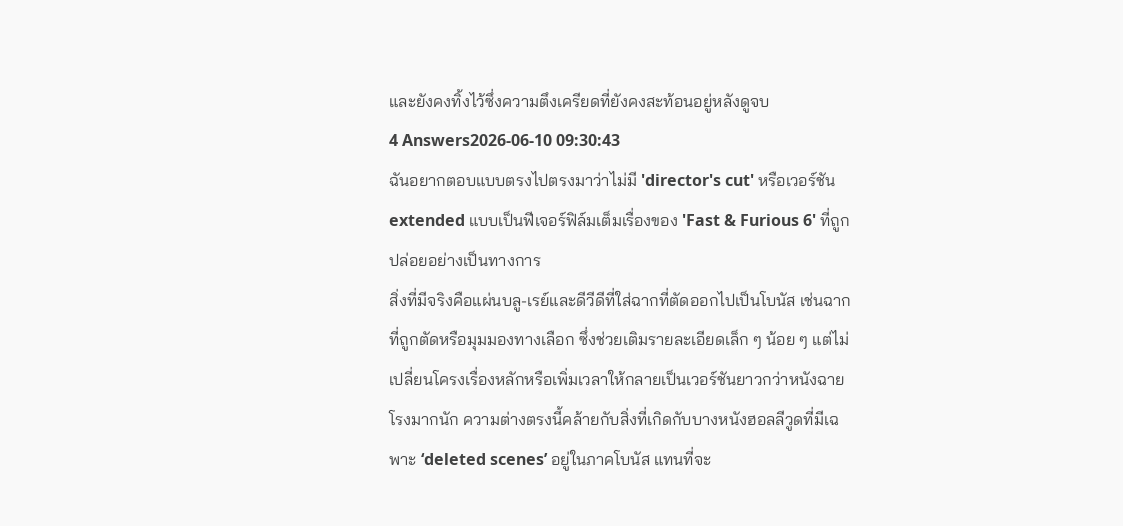และยังคงทิ้งไว้ซึ่งความตึงเครียดที่ยังคงสะท้อนอยู่หลังดูจบ
4 Answers2026-06-10 09:30:43
ฉันอยากตอบแบบตรงไปตรงมาว่าไม่มี 'director's cut' หรือเวอร์ชัน extended แบบเป็นฟีเจอร์ฟิล์มเต็มเรื่องของ 'Fast & Furious 6' ที่ถูกปล่อยอย่างเป็นทางการ
สิ่งที่มีจริงคือแผ่นบลู-เรย์และดีวีดีที่ใส่ฉากที่ตัดออกไปเป็นโบนัส เช่นฉากที่ถูกตัดหรือมุมมองทางเลือก ซึ่งช่วยเติมรายละเอียดเล็ก ๆ น้อย ๆ แต่ไม่เปลี่ยนโครงเรื่องหลักหรือเพิ่มเวลาให้กลายเป็นเวอร์ชันยาวกว่าหนังฉายโรงมากนัก ความต่างตรงนี้คล้ายกับสิ่งที่เกิดกับบางหนังฮอลลีวูดที่มีเฉพาะ ‘deleted scenes’ อยู่ในภาคโบนัส แทนที่จะ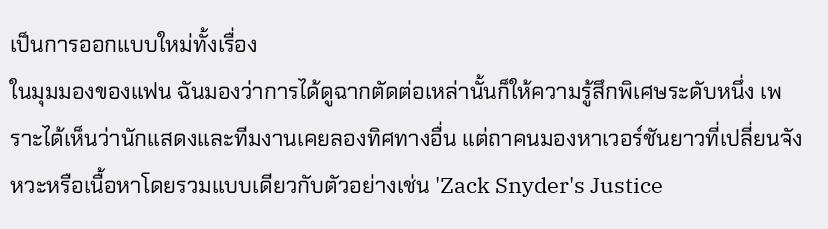เป็นการออกแบบใหม่ทั้งเรื่อง
ในมุมมองของแฟน ฉันมองว่าการได้ดูฉากตัดต่อเหล่านั้นก็ให้ความรู้สึกพิเศษระดับหนึ่ง เพราะได้เห็นว่านักแสดงและทีมงานเคยลองทิศทางอื่น แต่ถาคนมองหาเวอร์ชันยาวที่เปลี่ยนจังหวะหรือเนื้อหาโดยรวมแบบเดียวกับตัวอย่างเช่น 'Zack Snyder's Justice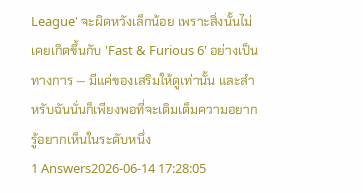League' จะผิดหวังเล็กน้อย เพราะสิ่งนั้นไม่เคยเกิดขึ้นกับ 'Fast & Furious 6' อย่างเป็นทางการ — มีแค่ของเสริมให้ดูเท่านั้น และสำหรับฉันนั่นก็เพียงพอที่จะเติมเต็มความอยากรู้อยากเห็นในระดับหนึ่ง
1 Answers2026-06-14 17:28:05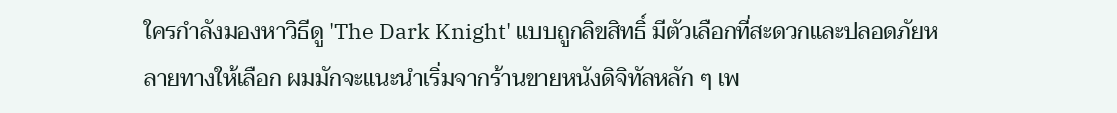ใครกำลังมองหาวิธีดู 'The Dark Knight' แบบถูกลิขสิทธิ์ มีตัวเลือกที่สะดวกและปลอดภัยหลายทางให้เลือก ผมมักจะแนะนำเริ่มจากร้านขายหนังดิจิทัลหลัก ๆ เพ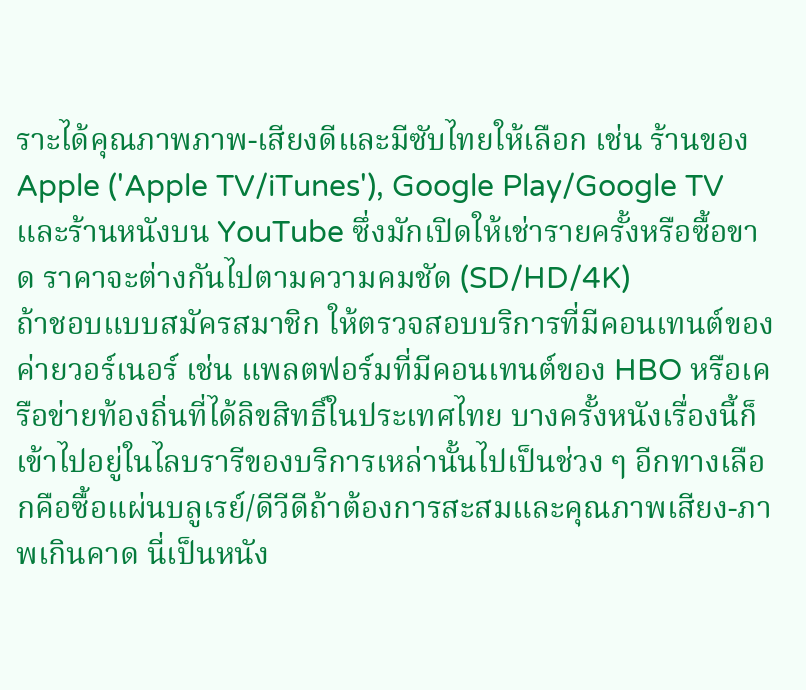ราะได้คุณภาพภาพ-เสียงดีและมีซับไทยให้เลือก เช่น ร้านของ Apple ('Apple TV/iTunes'), Google Play/Google TV และร้านหนังบน YouTube ซึ่งมักเปิดให้เช่ารายครั้งหรือซื้อขาด ราคาจะต่างกันไปตามความคมชัด (SD/HD/4K)
ถ้าชอบแบบสมัครสมาชิก ให้ตรวจสอบบริการที่มีคอนเทนต์ของค่ายวอร์เนอร์ เช่น แพลตฟอร์มที่มีคอนเทนต์ของ HBO หรือเครือข่ายท้องถิ่นที่ได้ลิขสิทธิ์ในประเทศไทย บางครั้งหนังเรื่องนี้ก็เข้าไปอยู่ในไลบรารีของบริการเหล่านั้นไปเป็นช่วง ๆ อีกทางเลือกคือซื้อแผ่นบลูเรย์/ดีวีดีถ้าต้องการสะสมและคุณภาพเสียง-ภาพเกินคาด นี่เป็นหนัง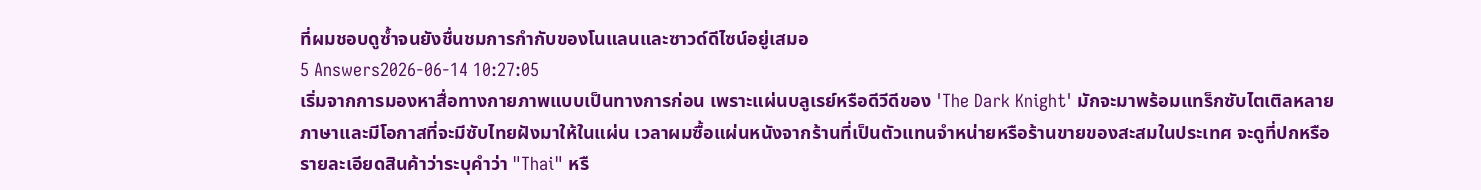ที่ผมชอบดูซ้ำจนยังชื่นชมการกำกับของโนแลนและซาวด์ดีไซน์อยู่เสมอ
5 Answers2026-06-14 10:27:05
เริ่มจากการมองหาสื่อทางกายภาพแบบเป็นทางการก่อน เพราะแผ่นบลูเรย์หรือดีวีดีของ 'The Dark Knight' มักจะมาพร้อมแทร็กซับไตเติลหลายภาษาและมีโอกาสที่จะมีซับไทยฝังมาให้ในแผ่น เวลาผมซื้อแผ่นหนังจากร้านที่เป็นตัวแทนจำหน่ายหรือร้านขายของสะสมในประเทศ จะดูที่ปกหรือรายละเอียดสินค้าว่าระบุคำว่า "Thai" หรื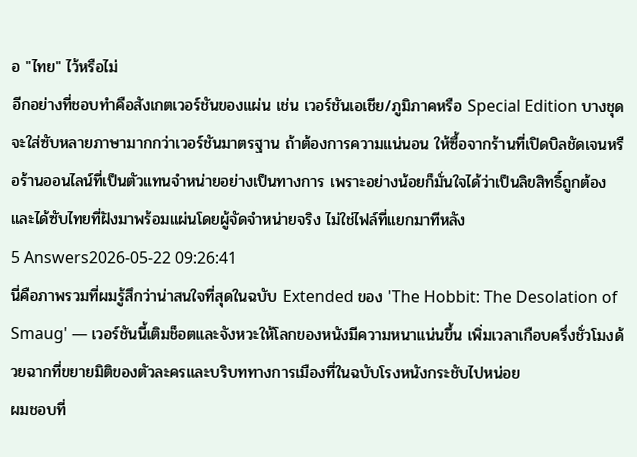อ "ไทย" ไว้หรือไม่
อีกอย่างที่ชอบทำคือสังเกตเวอร์ชันของแผ่น เช่น เวอร์ชันเอเชีย/ภูมิภาคหรือ Special Edition บางชุดจะใส่ซับหลายภาษามากกว่าเวอร์ชันมาตรฐาน ถ้าต้องการความแน่นอน ให้ซื้อจากร้านที่เปิดบิลชัดเจนหรือร้านออนไลน์ที่เป็นตัวแทนจำหน่ายอย่างเป็นทางการ เพราะอย่างน้อยก็มั่นใจได้ว่าเป็นลิขสิทธิ์ถูกต้องและได้ซับไทยที่ฝังมาพร้อมแผ่นโดยผู้จัดจำหน่ายจริง ไม่ใช่ไฟล์ที่แยกมาทีหลัง
5 Answers2026-05-22 09:26:41
นี่คือภาพรวมที่ผมรู้สึกว่าน่าสนใจที่สุดในฉบับ Extended ของ 'The Hobbit: The Desolation of Smaug' — เวอร์ชันนี้เติมช็อตและจังหวะให้โลกของหนังมีความหนาแน่นขึ้น เพิ่มเวลาเกือบครึ่งชั่วโมงด้วยฉากที่ขยายมิติของตัวละครและบริบททางการเมืองที่ในฉบับโรงหนังกระชับไปหน่อย
ผมชอบที่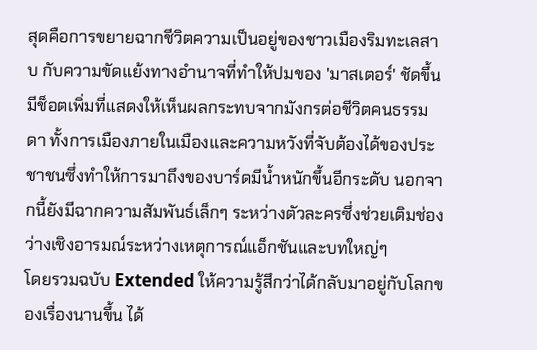สุดคือการขยายฉากชีวิตความเป็นอยู่ของชาวเมืองริมทะเลสาบ กับความขัดแย้งทางอำนาจที่ทำให้ปมของ 'มาสเตอร์' ชัดขึ้น มีช็อตเพิ่มที่แสดงให้เห็นผลกระทบจากมังกรต่อชีวิตคนธรรมดา ทั้งการเมืองภายในเมืองและความหวังที่จับต้องได้ของประชาชนซึ่งทำให้การมาถึงของบาร์ดมีน้ำหนักขึ้นอีกระดับ นอกจากนี้ยังมีฉากความสัมพันธ์เล็กๆ ระหว่างตัวละครซึ่งช่วยเติมช่องว่างเชิงอารมณ์ระหว่างเหตุการณ์แอ็กชันและบทใหญ่ๆ
โดยรวมฉบับ Extended ให้ความรู้สึกว่าได้กลับมาอยู่กับโลกของเรื่องนานขึ้น ได้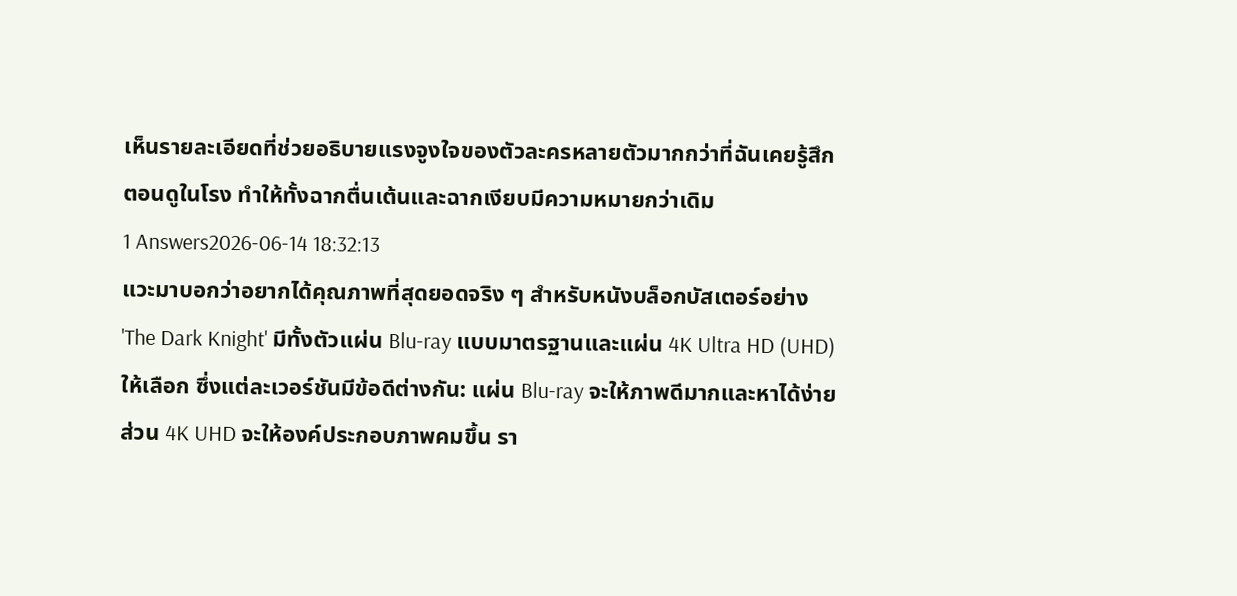เห็นรายละเอียดที่ช่วยอธิบายแรงจูงใจของตัวละครหลายตัวมากกว่าที่ฉันเคยรู้สึกตอนดูในโรง ทำให้ทั้งฉากตื่นเต้นและฉากเงียบมีความหมายกว่าเดิม
1 Answers2026-06-14 18:32:13
แวะมาบอกว่าอยากได้คุณภาพที่สุดยอดจริง ๆ สำหรับหนังบล็อกบัสเตอร์อย่าง 'The Dark Knight' มีทั้งตัวแผ่น Blu-ray แบบมาตรฐานและแผ่น 4K Ultra HD (UHD) ให้เลือก ซึ่งแต่ละเวอร์ชันมีข้อดีต่างกัน: แผ่น Blu-ray จะให้ภาพดีมากและหาได้ง่าย ส่วน 4K UHD จะให้องค์ประกอบภาพคมขึ้น รา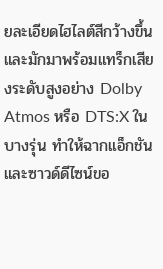ยละเอียดไฮไลต์สีกว้างขึ้น และมักมาพร้อมแทร็กเสียงระดับสูงอย่าง Dolby Atmos หรือ DTS:X ในบางรุ่น ทำให้ฉากแอ็กชันและซาวด์ดีไซน์ขอ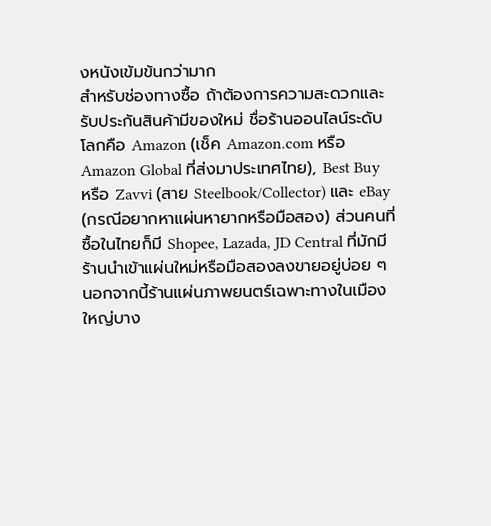งหนังเข้มข้นกว่ามาก
สำหรับช่องทางซื้อ ถ้าต้องการความสะดวกและรับประกันสินค้ามีของใหม่ ชื่อร้านออนไลน์ระดับโลกคือ Amazon (เช็ค Amazon.com หรือ Amazon Global ที่ส่งมาประเทศไทย), Best Buy หรือ Zavvi (สาย Steelbook/Collector) และ eBay (กรณีอยากหาแผ่นหายากหรือมือสอง) ส่วนคนที่ซื้อในไทยก็มี Shopee, Lazada, JD Central ที่มักมีร้านนำเข้าแผ่นใหม่หรือมือสองลงขายอยู่บ่อย ๆ นอกจากนี้ร้านแผ่นภาพยนตร์เฉพาะทางในเมืองใหญ่บาง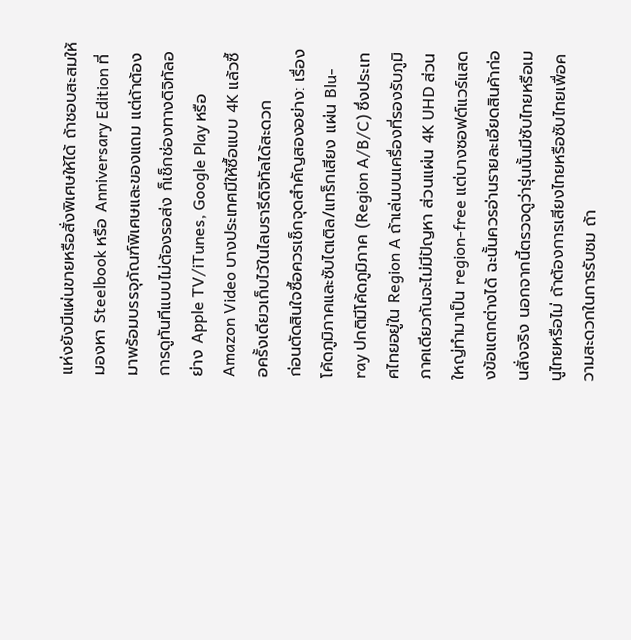แห่งยังมีแผ่นขายหรือสั่งพิเศษให้ได้ ถ้าชอบสะสมให้มองหา Steelbook หรือ Anniversary Edition ที่มาพร้อมบรรจุภัณฑ์พิเศษและของแถม แต่ถ้าต้องการดูทันทีแบบไม่ต้องรอส่ง ก็เช็กช่องทางดิจิทัลอย่าง Apple TV/iTunes, Google Play หรือ Amazon Video บางประเทศมีให้ซื้อแบบ 4K แล้วซื้อครั้งเดียวเก็บไว้ในไลบรารีดิจิทัลได้สะดวก
ก่อนตัดสินใจซื้อควรเช็กจุดสำคัญสองอย่าง: เรื่องโค้ดภูมิภาคและซับไตเติล/แทร็กเสียง แผ่น Blu-ray ปกติมีโค้ดภูมิภาค (Region A/B/C) ซึ่งประเทศไทยอยู่ใน Region A ถ้าเล่นบนเครื่องที่รองรับภูมิภาคเดียวกันจะไม่มีปัญหา ส่วนแผ่น 4K UHD ส่วนใหญ่ทำมาเป็น region-free แต่บางซอฟต์แวร์แสดงข้อแตกต่างได้ ฉะนั้นควรอ่านรายละเอียดสินค้าก่อนสั่งจริง นอกจากนี้ตรวจดูว่ารุ่นนั้นมีซับไทยหรือเมนูไทยหรือไม่ ถ้าต้องการเสียงไทยหรือซับไทยเพื่อความสะดวกในการรับชม ถ้า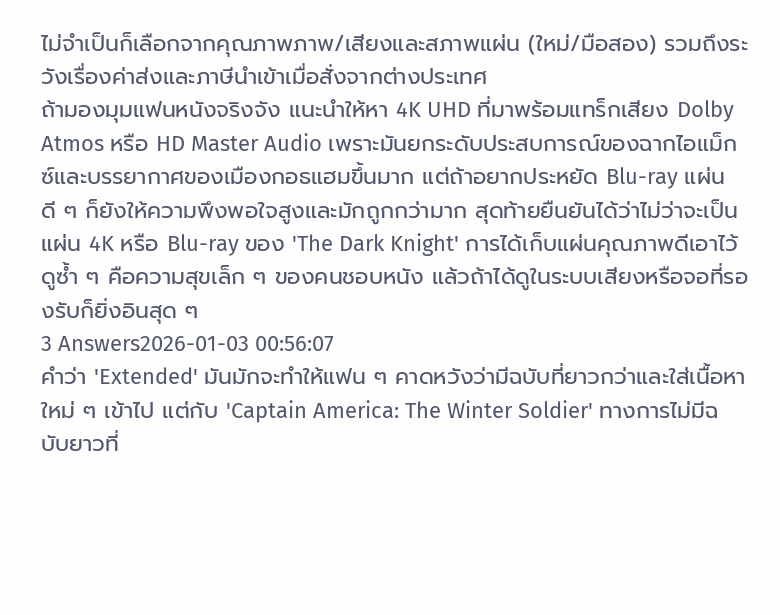ไม่จำเป็นก็เลือกจากคุณภาพภาพ/เสียงและสภาพแผ่น (ใหม่/มือสอง) รวมถึงระวังเรื่องค่าส่งและภาษีนำเข้าเมื่อสั่งจากต่างประเทศ
ถ้ามองมุมแฟนหนังจริงจัง แนะนำให้หา 4K UHD ที่มาพร้อมแทร็กเสียง Dolby Atmos หรือ HD Master Audio เพราะมันยกระดับประสบการณ์ของฉากไอแม็กซ์และบรรยากาศของเมืองกอธแฮมขึ้นมาก แต่ถ้าอยากประหยัด Blu-ray แผ่นดี ๆ ก็ยังให้ความพึงพอใจสูงและมักถูกกว่ามาก สุดท้ายยืนยันได้ว่าไม่ว่าจะเป็นแผ่น 4K หรือ Blu-ray ของ 'The Dark Knight' การได้เก็บแผ่นคุณภาพดีเอาไว้ดูซ้ำ ๆ คือความสุขเล็ก ๆ ของคนชอบหนัง แล้วถ้าได้ดูในระบบเสียงหรือจอที่รองรับก็ยิ่งอินสุด ๆ
3 Answers2026-01-03 00:56:07
คำว่า 'Extended' มันมักจะทำให้แฟน ๆ คาดหวังว่ามีฉบับที่ยาวกว่าและใส่เนื้อหาใหม่ ๆ เข้าไป แต่กับ 'Captain America: The Winter Soldier' ทางการไม่มีฉบับยาวที่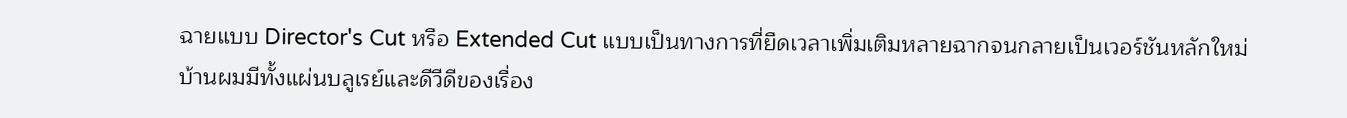ฉายแบบ Director's Cut หรือ Extended Cut แบบเป็นทางการที่ยืดเวลาเพิ่มเติมหลายฉากจนกลายเป็นเวอร์ชันหลักใหม่
บ้านผมมีทั้งแผ่นบลูเรย์และดีวีดีของเรื่อง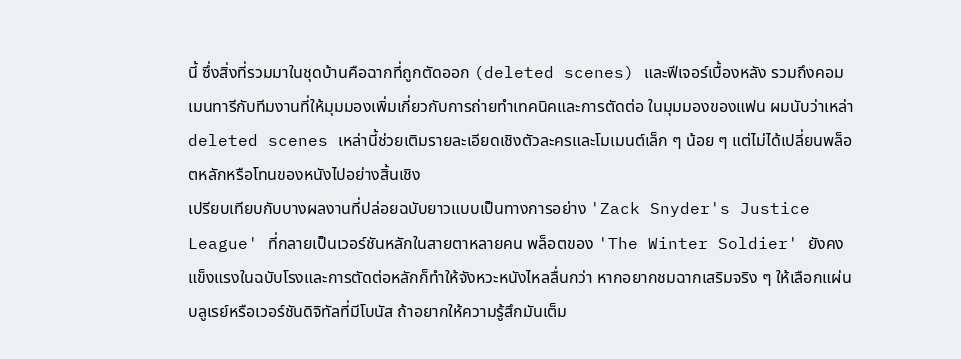นี้ ซึ่งสิ่งที่รวมมาในชุดบ้านคือฉากที่ถูกตัดออก (deleted scenes) และฟีเจอร์เบื้องหลัง รวมถึงคอมเมนทารีกับทีมงานที่ให้มุมมองเพิ่มเกี่ยวกับการถ่ายทำเทคนิคและการตัดต่อ ในมุมมองของแฟน ผมนับว่าเหล่า deleted scenes เหล่านี้ช่วยเติมรายละเอียดเชิงตัวละครและโมเมนต์เล็ก ๆ น้อย ๆ แต่ไม่ได้เปลี่ยนพล็อตหลักหรือโทนของหนังไปอย่างสิ้นเชิง
เปรียบเทียบกับบางผลงานที่ปล่อยฉบับยาวแบบเป็นทางการอย่าง 'Zack Snyder's Justice League' ที่กลายเป็นเวอร์ชันหลักในสายตาหลายคน พล็อตของ 'The Winter Soldier' ยังคงแข็งแรงในฉบับโรงและการตัดต่อหลักก็ทำให้จังหวะหนังไหลลื่นกว่า หากอยากชมฉากเสริมจริง ๆ ให้เลือกแผ่นบลูเรย์หรือเวอร์ชันดิจิทัลที่มีโบนัส ถ้าอยากให้ความรู้สึกมันเต็ม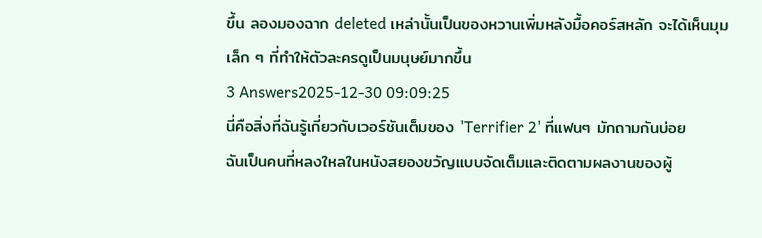ขึ้น ลองมองฉาก deleted เหล่านั้นเป็นของหวานเพิ่มหลังมื้อคอร์สหลัก จะได้เห็นมุมเล็ก ๆ ที่ทำให้ตัวละครดูเป็นมนุษย์มากขึ้น
3 Answers2025-12-30 09:09:25
นี่คือสิ่งที่ฉันรู้เกี่ยวกับเวอร์ชันเต็มของ 'Terrifier 2' ที่แฟนๆ มักถามกันบ่อย
ฉันเป็นคนที่หลงใหลในหนังสยองขวัญแบบจัดเต็มและติดตามผลงานของผู้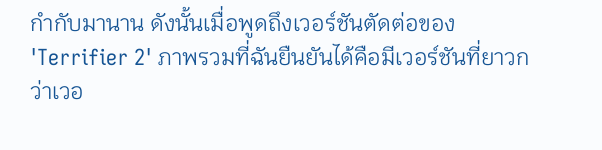กำกับมานาน ดังนั้นเมื่อพูดถึงเวอร์ชันตัดต่อของ 'Terrifier 2' ภาพรวมที่ฉันยืนยันได้คือมีเวอร์ชันที่ยาวกว่าเวอ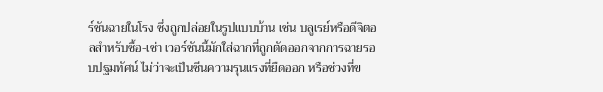ร์ชันฉายในโรง ซึ่งถูกปล่อยในรูปแบบบ้าน เช่น บลูเรย์หรือดีจิตอลสำหรับซื้อ-เช่า เวอร์ชันนี้มักใส่ฉากที่ถูกตัดออกจากการฉายรอบปฐมทัศน์ ไม่ว่าจะเป็นซีนความรุนแรงที่ยืดออก หรือช่วงที่ข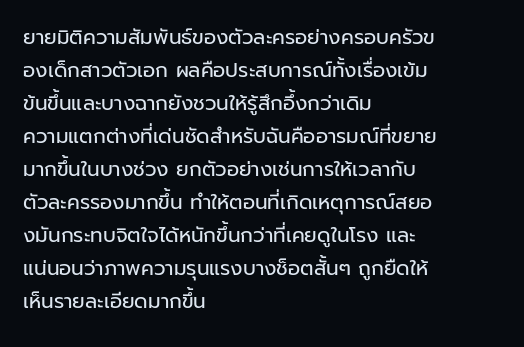ยายมิติความสัมพันธ์ของตัวละครอย่างครอบครัวของเด็กสาวตัวเอก ผลคือประสบการณ์ทั้งเรื่องเข้มข้นขึ้นและบางฉากยังชวนให้รู้สึกอึ้งกว่าเดิม
ความแตกต่างที่เด่นชัดสำหรับฉันคืออารมณ์ที่ขยายมากขึ้นในบางช่วง ยกตัวอย่างเช่นการให้เวลากับตัวละครรองมากขึ้น ทำให้ตอนที่เกิดเหตุการณ์สยองมันกระทบจิตใจได้หนักขึ้นกว่าที่เคยดูในโรง และแน่นอนว่าภาพความรุนแรงบางช็อตสั้นๆ ถูกยืดให้เห็นรายละเอียดมากขึ้น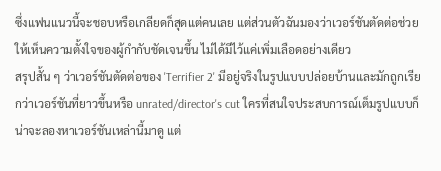ซึ่งแฟนแนวนี้จะชอบหรือเกลียดก็สุดแต่คนเลย แต่ส่วนตัวฉันมองว่าเวอร์ชันตัดต่อช่วยให้เห็นความตั้งใจของผู้กำกับชัดเจนขึ้น ไม่ได้มีไว้แค่เพิ่มเลือดอย่างเดียว
สรุปสั้น ๆ ว่าเวอร์ชันตัดต่อของ 'Terrifier 2' มีอยู่จริงในรูปแบบปล่อยบ้านและมักถูกเรียกว่าเวอร์ชันที่ยาวขึ้นหรือ unrated/director's cut ใครที่สนใจประสบการณ์เต็มรูปแบบก็น่าจะลองหาเวอร์ชันเหล่านี้มาดู แต่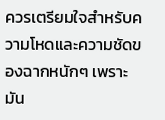ควรเตรียมใจสำหรับความโหดและความชัดของฉากหนักๆ เพราะมัน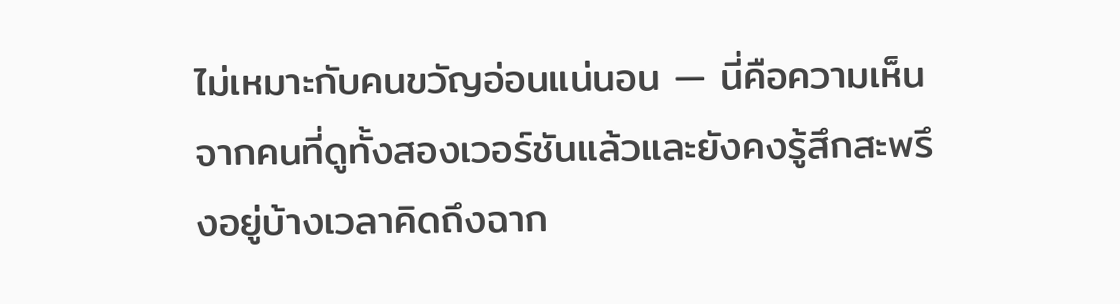ไม่เหมาะกับคนขวัญอ่อนแน่นอน — นี่คือความเห็นจากคนที่ดูทั้งสองเวอร์ชันแล้วและยังคงรู้สึกสะพรึงอยู่บ้างเวลาคิดถึงฉาก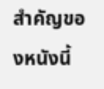สำคัญของหนังนี้